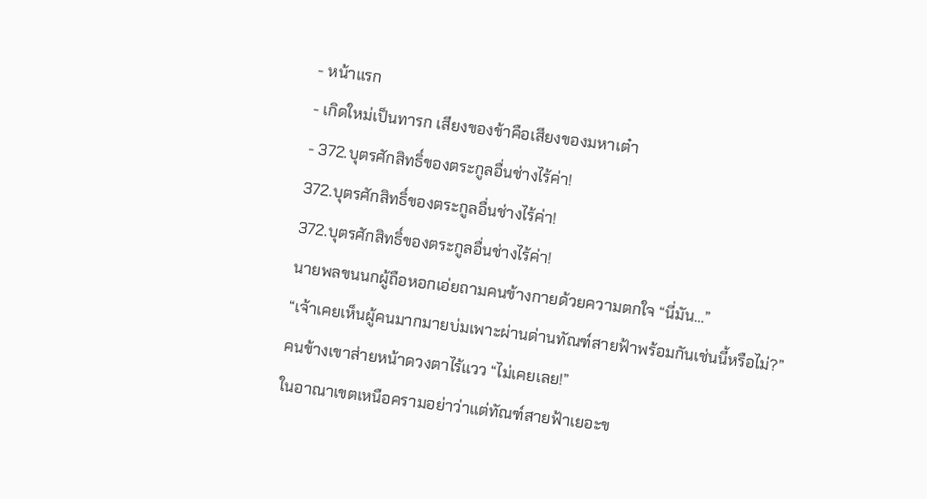- หน้าแรก
- เกิดใหม่เป็นทารก เสียงของข้าคือเสียงของมหาเต๋า
- 372.บุตรศักสิทธิ์ของตระกูลอื่นช่างไร้ค่า!
372.บุตรศักสิทธิ์ของตระกูลอื่นช่างไร้ค่า!
372.บุตรศักสิทธิ์ของตระกูลอื่นช่างไร้ค่า!
นายพลขนนกผู้ถือหอกเอ่ยถามคนข้างกายด้วยความตกใจ “นี่มัน…”
“เจ้าเคยเห็นผู้คนมากมายบ่มเพาะผ่านด่านทัณฑ์สายฟ้าพร้อมกันเช่นนี้หรือไม่?”
คนข้างเขาส่ายหน้าดวงตาไร้แวว “ไม่เคยเลย!”
ในอาณาเขตเหนือครามอย่าว่าแต่ทัณฑ์สายฟ้าเยอะข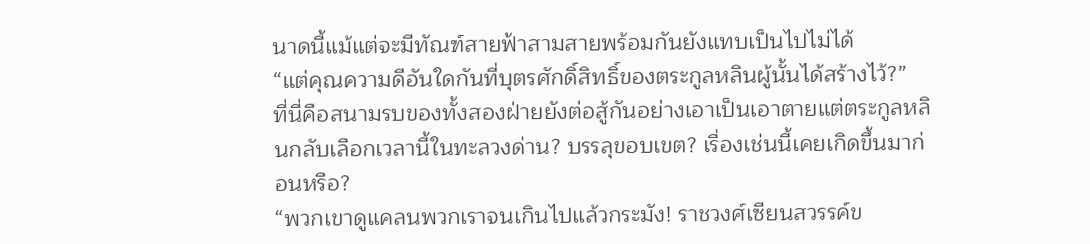นาดนี้แม้แต่จะมีทัณฑ์สายฟ้าสามสายพร้อมกันยังแทบเป็นไปไม่ได้
“แต่คุณความดีอันใดกันที่บุตรศักดิ์สิทธิ์ของตระกูลหลินผู้นั้นได้สร้างไว้?”
ที่นี่คือสนามรบของทั้งสองฝ่ายยังต่อสู้กันอย่างเอาเป็นเอาตายแต่ตระกูลหลินกลับเลือกเวลานี้ในทะลวงด่าน? บรรลุขอบเขต? เรื่องเช่นนี้เคยเกิดขึ้นมาก่อนหรือ?
“พวกเขาดูแคลนพวกเราจนเกินไปแล้วกระมัง! ราชวงศ์เซียนสวรรค์ข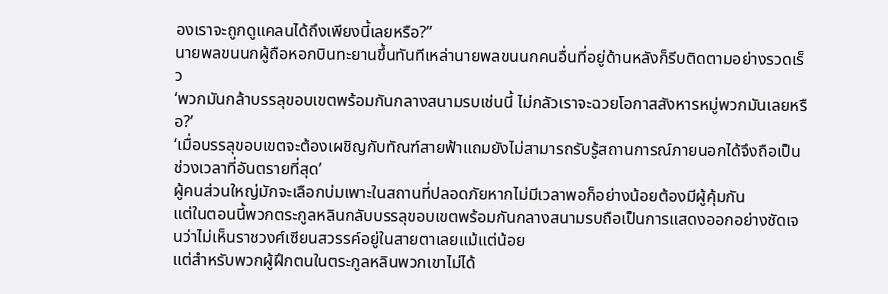องเราจะถูกดูแคลนได้ถึงเพียงนี้เลยหรือ?”
นายพลขนนกผู้ถือหอกบินทะยานขึ้นทันทีเหล่านายพลขนนกคนอื่นที่อยู่ด้านหลังก็รีบติดตามอย่างรวดเร็ว
‘พวกมันกล้าบรรลุขอบเขตพร้อมกันกลางสนามรบเช่นนี้ ไม่กลัวเราจะฉวยโอกาสสังหารหมู่พวกมันเลยหรือ?’
‘เมื่อบรรลุขอบเขตจะต้องเผชิญกับทัณฑ์สายฟ้าแถมยังไม่สามารถรับรู้สถานการณ์ภายนอกได้จึงถือเป็นช่วงเวลาที่อันตรายที่สุด’
ผู้คนส่วนใหญ่มักจะเลือกบ่มเพาะในสถานที่ปลอดภัยหากไม่มีเวลาพอก็อย่างน้อยต้องมีผู้คุ้มกัน
แต่ในตอนนี้พวกตระกูลหลินกลับบรรลุขอบเขตพร้อมกันกลางสนามรบถือเป็นการแสดงออกอย่างชัดเจนว่าไม่เห็นราชวงศ์เซียนสวรรค์อยู่ในสายตาเลยแม้แต่น้อย
แต่สำหรับพวกผู้ฝึกตนในตระกูลหลินพวกเขาไม่ได้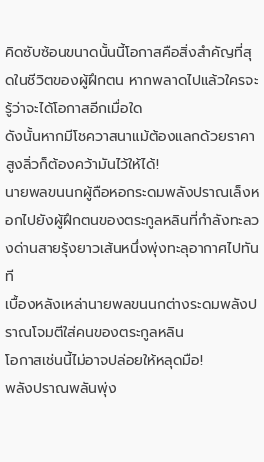คิดซับซ้อนขนาดนั้นนี้โอกาสคือสิ่งสำคัญที่สุดในชีวิตของผู้ฝึกตน หากพลาดไปแล้วใครจะรู้ว่าจะได้โอกาสอีกเมื่อใด
ดังนั้นหากมีโชควาสนาแม้ต้องแลกด้วยราคาสูงลิ่วก็ต้องคว้ามันไว้ให้ได้!
นายพลขนนกผู้ถือหอกระดมพลังปราณเล็งหอกไปยังผู้ฝึกตนของตระกูลหลินที่กำลังทะลวงด่านสายรุ้งยาวเส้นหนึ่งพุ่งทะลุอากาศไปทันที
เบื้องหลังเหล่านายพลขนนกต่างระดมพลังปราณโจมตีใส่คนของตระกูลหลิน
โอกาสเช่นนี้ไม่อาจปล่อยให้หลุดมือ!
พลังปราณพลันพุ่ง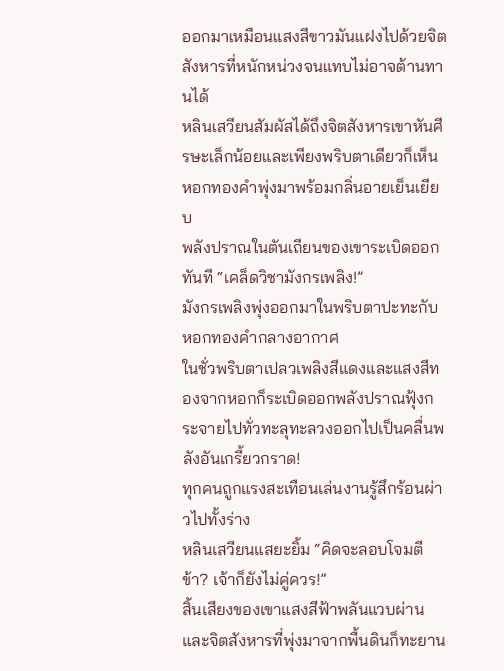ออกมาเหมือนแสงสีขาวมันแฝงไปด้วยจิตสังหารที่หนักหน่วงจนแทบไม่อาจต้านทานได้
หลินเสวียนสัมผัสได้ถึงจิตสังหารเขาหันศีรษะเล็กน้อยและเพียงพริบตาเดียวก็เห็นหอกทองคำพุ่งมาพร้อมกลิ่นอายเย็นเยียบ
พลังปราณในตันเถียนของเขาระเบิดออกทันที “เคล็ดวิชามังกรเพลิง!”
มังกรเพลิงพุ่งออกมาในพริบตาปะทะกับหอกทองคำกลางอากาศ
ในชั่วพริบตาเปลวเพลิงสีแดงและแสงสีทองจากหอกก็ระเบิดออกพลังปราณฟุ้งกระจายไปทั่วทะลุทะลวงออกไปเป็นคลื่นพลังอันเกรี้ยวกราด!
ทุกคนถูกแรงสะเทือนเล่นงานรู้สึกร้อนผ่าวไปทั้งร่าง
หลินเสวียนแสยะยิ้ม “คิดจะลอบโจมตีข้า? เจ้าก็ยังไม่คู่ควร!”
สิ้นเสียงของเขาแสงสีฟ้าพลันแวบผ่านและจิตสังหารที่พุ่งมาจากพื้นดินก็ทะยาน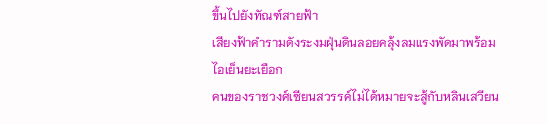ขึ้นไปยังทัณฑ์สายฟ้า
เสียงฟ้าคำรามดังระงมฝุ่นดินลอยคลุ้งลมแรงพัดมาพร้อมไอเย็นยะเยือก
คนของราชวงศ์เซียนสวรรค์ไม่ได้หมายจะสู้กับหลินเสวียน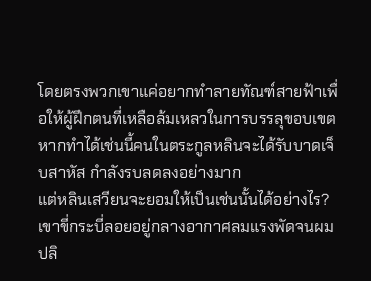โดยตรงพวกเขาแค่อยากทำลายทัณฑ์สายฟ้าเพื่อให้ผู้ฝึกตนที่เหลือล้มเหลวในการบรรลุขอบเขต
หากทำได้เช่นนี้คนในตระกูลหลินจะได้รับบาดเจ็บสาหัส กำลังรบลดลงอย่างมาก
แต่หลินเสวียนจะยอมให้เป็นเช่นนั้นได้อย่างไร?
เขาขี่กระบี่ลอยอยู่กลางอากาศลมแรงพัดจนผมปลิ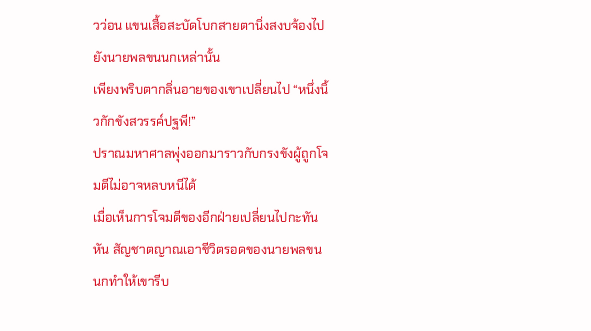วว่อน แขนเสื้อสะบัดโบกสายตานิ่งสงบจ้องไปยังนายพลขนนกเหล่านั้น
เพียงพริบตากลิ่นอายของเขาเปลี่ยนไป “หนึ่งนิ้วกักขังสวรรค์ปฐพี!”
ปราณมหาศาลพุ่งออกมาราวกับกรงขังผู้ถูกโจมตีไม่อาจหลบหนีได้
เมื่อเห็นการโจมตีของอีกฝ่ายเปลี่ยนไปกะทันหัน สัญชาตญาณเอาชีวิตรอดของนายพลขนนกทำให้เขารีบ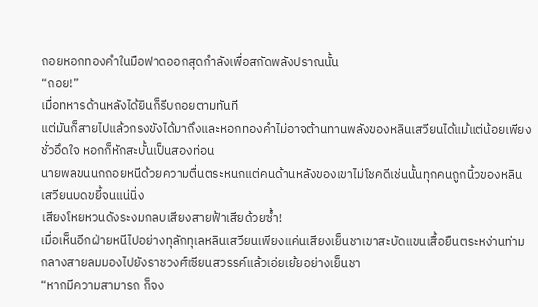ถอยหอกทองคำในมือฟาดออกสุดกำลังเพื่อสกัดพลังปราณนั้น
“ถอย!”
เมื่อทหารด้านหลังได้ยินก็รีบถอยตามทันที
แต่มันก็สายไปแล้วกรงขังได้มาถึงและหอกทองคำไม่อาจต้านทานพลังของหลินเสวียนได้แม้แต่น้อยเพียงชั่วอึดใจ หอกก็หักสะบั้นเป็นสองท่อน
นายพลขนนกถอยหนีด้วยความตื่นตระหนกแต่คนด้านหลังของเขาไม่โชคดีเช่นนั้นทุกคนถูกนิ้วของหลินเสวียนบดขยี้จนแน่นิ่ง
เสียงโหยหวนดังระงมกลบเสียงสายฟ้าเสียด้วยซ้ำ!
เมื่อเห็นอีกฝ่ายหนีไปอย่างทุลักทุเลหลินเสวียนเพียงแค่นเสียงเย็นชาเขาสะบัดแขนเสื้อยืนตระหง่านท่ามกลางสายลมมองไปยังราชวงศ์เซียนสวรรค์แล้วเอ่ยเย้ยอย่างเย็นชา
“หากมีความสามารถ ก็จง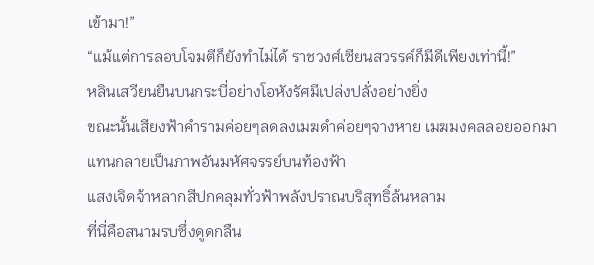เข้ามา!”
“แม้แต่การลอบโจมตีก็ยังทำไม่ได้ ราชวงศ์เซียนสวรรค์ก็มีดีเพียงเท่านี้!”
หลินเสวียนยืนบนกระบี่อย่างโอหังรัศมีเปล่งปลั่งอย่างยิ่ง
ขณะนั้นเสียงฟ้าคำรามค่อยๆลดลงเมฆดำค่อยๆจางหาย เมฆมงคลลอยออกมาแทนกลายเป็นภาพอันมหัศจรรย์บนท้องฟ้า
แสงเจิดจ้าหลากสีปกคลุมทั่วฟ้าพลังปราณบริสุทธิ์ล้นหลาม
ที่นี่คือสนามรบซึ่งดูดกลืน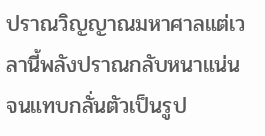ปราณวิญญาณมหาศาลแต่เวลานี้พลังปราณกลับหนาแน่นจนแทบกลั่นตัวเป็นรูป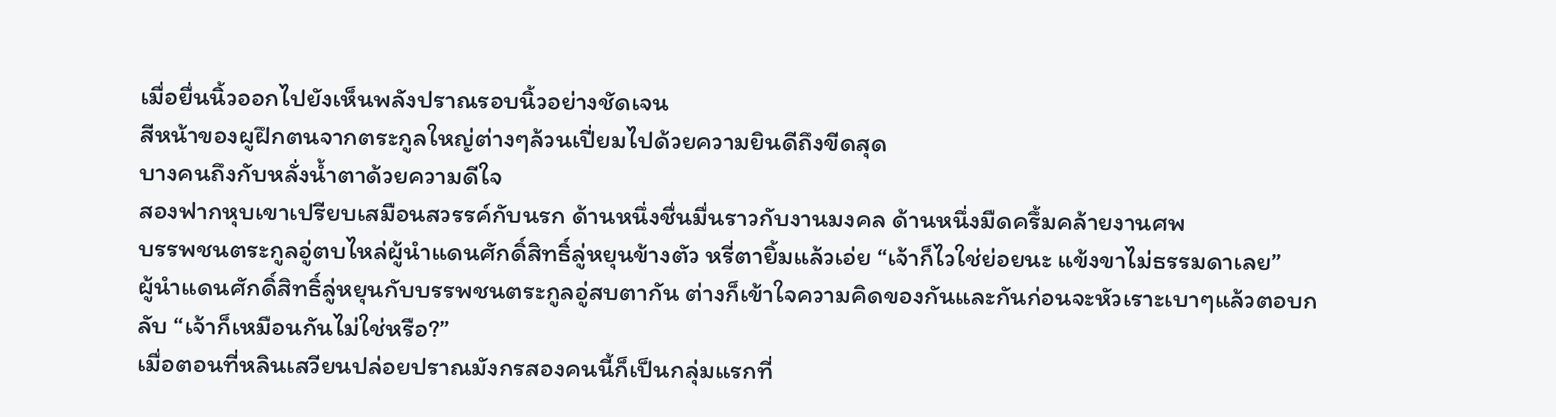เมื่อยื่นนิ้วออกไปยังเห็นพลังปราณรอบนิ้วอย่างชัดเจน
สีหน้าของผูฝึกตนจากตระกูลใหญ่ต่างๆล้วนเปี่ยมไปด้วยความยินดีถึงขีดสุด
บางคนถึงกับหลั่งน้ำตาด้วยความดีใจ
สองฟากหุบเขาเปรียบเสมือนสวรรค์กับนรก ด้านหนึ่งชื่นมื่นราวกับงานมงคล ด้านหนึ่งมืดครึ้มคล้ายงานศพ
บรรพชนตระกูลอู่ตบไหล่ผู้นำแดนศักดิ์สิทธิ์ลู่หยุนข้างตัว หรี่ตายิ้มแล้วเอ่ย “เจ้าก็ไวใช่ย่อยนะ แข้งขาไม่ธรรมดาเลย”
ผู้นำแดนศักดิ์สิทธิ์ลู่หยุนกับบรรพชนตระกูลอู่สบตากัน ต่างก็เข้าใจความคิดของกันและกันก่อนจะหัวเราะเบาๆแล้วตอบกลับ “เจ้าก็เหมือนกันไม่ใช่หรือ?”
เมื่อตอนที่หลินเสวียนปล่อยปราณมังกรสองคนนี้ก็เป็นกลุ่มแรกที่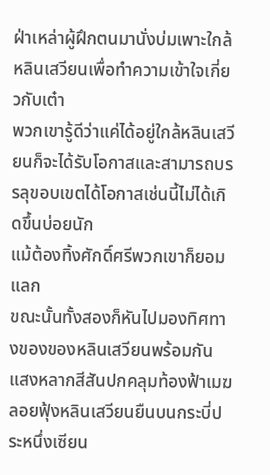ฝ่าเหล่าผู้ฝึกตนมานั่งบ่มเพาะใกล้หลินเสวียนเพื่อทำความเข้าใจเกี่ยวกับเต๋า
พวกเขารู้ดีว่าแค่ได้อยู่ใกล้หลินเสวียนก็จะได้รับโอกาสและสามารถบรรลุขอบเขตได้โอกาสเช่นนี้ไม่ได้เกิดขึ้นบ่อยนัก
แม้ต้องทิ้งศักดิ์ศรีพวกเขาก็ยอมแลก
ขณะนั้นทั้งสองก็หันไปมองทิศทางของของหลินเสวียนพร้อมกัน
แสงหลากสีสันปกคลุมท้องฟ้าเมฆลอยฟุ้งหลินเสวียนยืนบนกระบี่ประหนึ่งเซียน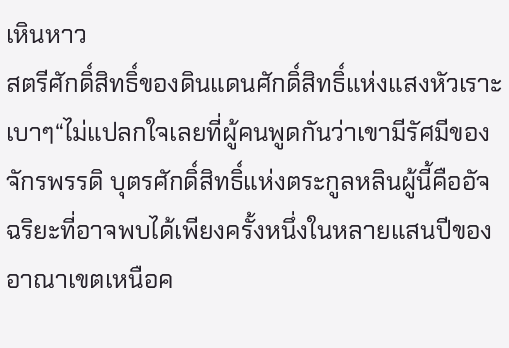เหินหาว
สตรีศักดิ์สิทธิ์ของดินแดนศักดิ์สิทธิ์แห่งแสงหัวเราะเบาๆ“ไม่แปลกใจเลยที่ผู้คนพูดกันว่าเขามีรัศมีของจักรพรรดิ บุตรศักดิ์สิทธิ์แห่งตระกูลหลินผู้นี้คืออัจฉริยะที่อาจพบได้เพียงครั้งหนึ่งในหลายแสนปีของอาณาเขตเหนือค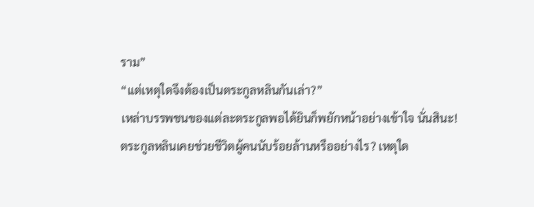ราม”
“แต่เหตุใดจึงต้องเป็นตระกูลหลินกันเล่า?”
เหล่าบรรพชนของแต่ละตระกูลพอได้ยินก็พยักหน้าอย่างเข้าใจ นั่นสินะ!
ตระกูลหลินเคยช่วยชีวิตผู้คนนับร้อยล้านหรืออย่างไร? เหตุใด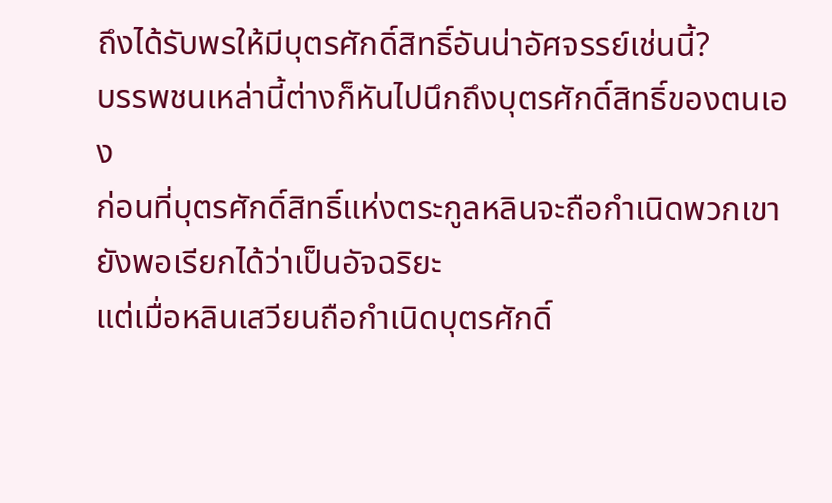ถึงได้รับพรให้มีบุตรศักดิ์สิทธิ์อันน่าอัศจรรย์เช่นนี้?
บรรพชนเหล่านี้ต่างก็หันไปนึกถึงบุตรศักดิ์สิทธิ์ของตนเอง
ก่อนที่บุตรศักดิ์สิทธิ์แห่งตระกูลหลินจะถือกำเนิดพวกเขายังพอเรียกได้ว่าเป็นอัจฉริยะ
แต่เมื่อหลินเสวียนถือกำเนิดบุตรศักดิ์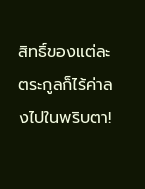สิทธิ์ของแต่ละตระกูลก็ไร้ค่าลงไปในพริบตา!